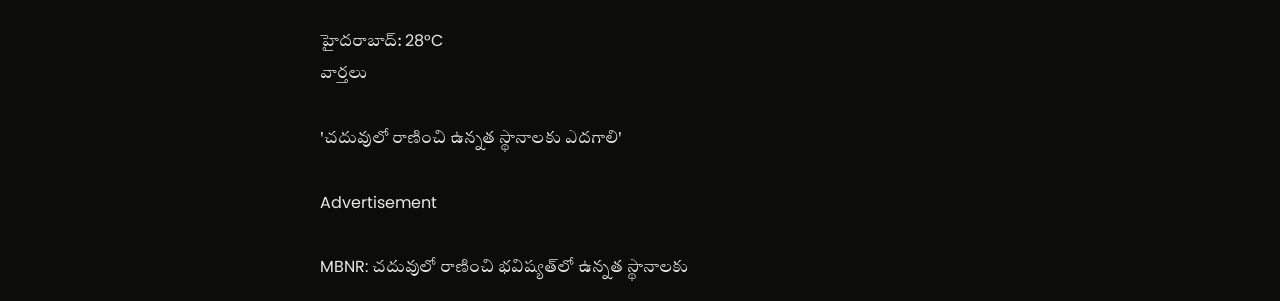హైదరాబాద్: 28°C
వార్తలు

'చదువులో రాణించి ఉన్నత స్థానాలకు ఎదగాలి'

Advertisement

MBNR: చదువులో రాణించి భవిష్యత్‌లో ఉన్నత స్థానాలకు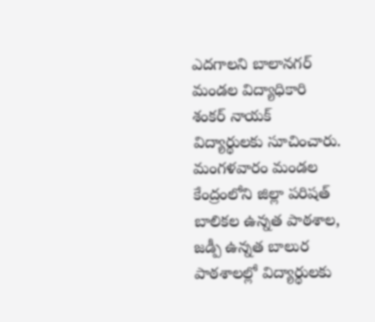ఎదగాలని బాలానగర్ మండల విద్యాధికారి శంకర్ నాయక్ విద్యార్థులకు సూచించారు. మంగళవారం మండల కేంద్రంలోని జిల్లా పరిషత్ బాలికల ఉన్నత పాఠశాల, జడ్పీ ఉన్నత బాలుర పాఠశాలల్లో విద్యార్థులకు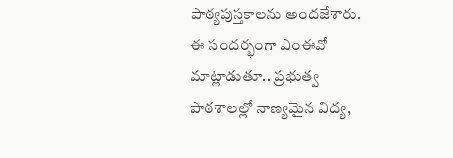పాఠ్యపుస్తకాలను అందజేశారు. ఈ సందర్భంగా ఎంఈవో మాట్లాడుతూ.. ప్రభుత్వ పాఠశాలల్లో నాణ్యమైన విద్య,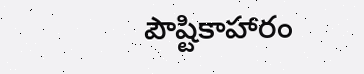పౌష్టికాహారం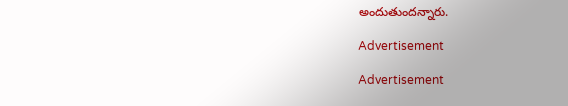అందుతుందన్నారు.

Advertisement

Advertisement